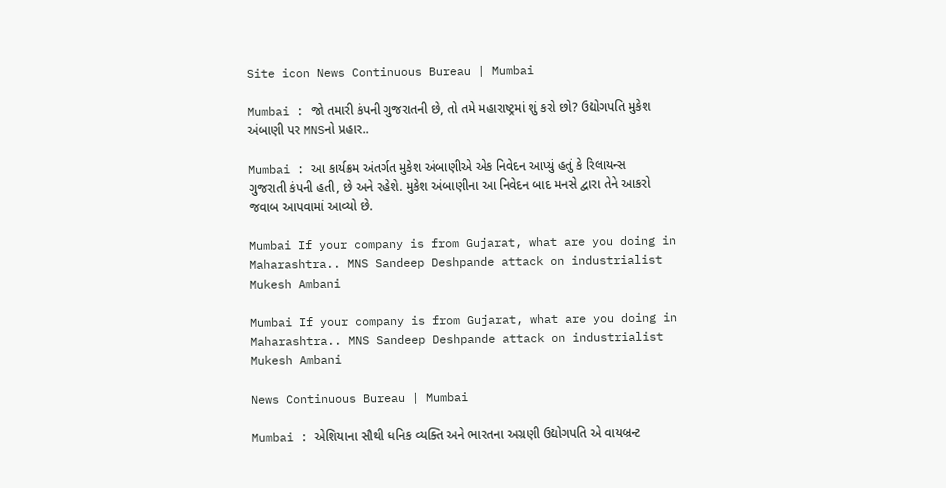Site icon News Continuous Bureau | Mumbai

Mumbai : જો તમારી કંપની ગુજરાતની છે, તો તમે મહારાષ્ટ્રમાં શું કરો છો? ઉદ્યોગપતિ મુકેશ અંબાણી પર MNSનો પ્રહાર..

Mumbai : આ કાર્યક્રમ અંતર્ગત મુકેશ અંબાણીએ એક નિવેદન આપ્યું હતું કે રિલાયન્સ ગુજરાતી કંપની હતી, છે અને રહેશે. મુકેશ અંબાણીના આ નિવેદન બાદ મનસે દ્વારા તેને આકરો જવાબ આપવામાં આવ્યો છે.

Mumbai If your company is from Gujarat, what are you doing in Maharashtra.. MNS Sandeep Deshpande attack on industrialist Mukesh Ambani

Mumbai If your company is from Gujarat, what are you doing in Maharashtra.. MNS Sandeep Deshpande attack on industrialist Mukesh Ambani

News Continuous Bureau | Mumbai

Mumbai : એશિયાના સૌથી ધનિક વ્યક્તિ અને ભારતના અગ્રણી ઉદ્યોગપતિ એ વાયબ્રન્ટ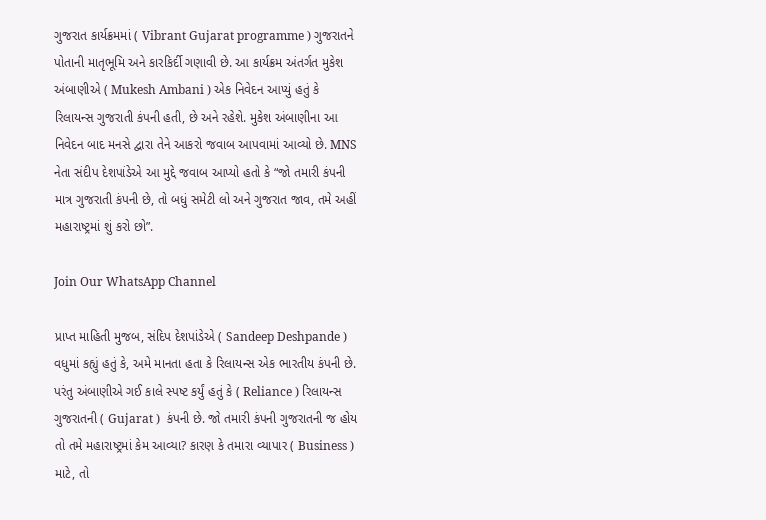ગુજરાત કાર્યક્રમમાં ( Vibrant Gujarat programme ) ગુજરાતને પોતાની માતૃભૂમિ અને કારકિર્દી ગણાવી છે. આ કાર્યક્રમ અંતર્ગત મુકેશ અંબાણીએ ( Mukesh Ambani ) એક નિવેદન આપ્યું હતું કે રિલાયન્સ ગુજરાતી કંપની હતી, છે અને રહેશે. મુકેશ અંબાણીના આ નિવેદન બાદ મનસે દ્વારા તેને આકરો જવાબ આપવામાં આવ્યો છે. MNS  નેતા સંદીપ દેશપાંડેએ આ મુદ્દે જવાબ આપ્યો હતો કે “જો તમારી કંપની માત્ર ગુજરાતી કંપની છે, તો બધું સમેટી લો અને ગુજરાત જાવ, તમે અહીં મહારાષ્ટ્રમાં શું કરો છો”.

Join Our WhatsApp Channel

પ્રાપ્ત માહિતી મુજબ, સંદિપ દેશપાંડેએ ( Sandeep Deshpande ) વધુમાં કહ્યું હતું કે, અમે માનતા હતા કે રિલાયન્સ એક ભારતીય કંપની છે. પરંતુ અંબાણીએ ગઈ કાલે સ્પષ્ટ કર્યું હતું કે ( Reliance ) રિલાયન્સ ગુજરાતની ( Gujarat )  કંપની છે. જો તમારી કંપની ગુજરાતની જ હોય તો તમે મહારાષ્ટ્રમાં કેમ આવ્યા? કારણ કે તમારા વ્યાપાર ( Business ) માટે, તો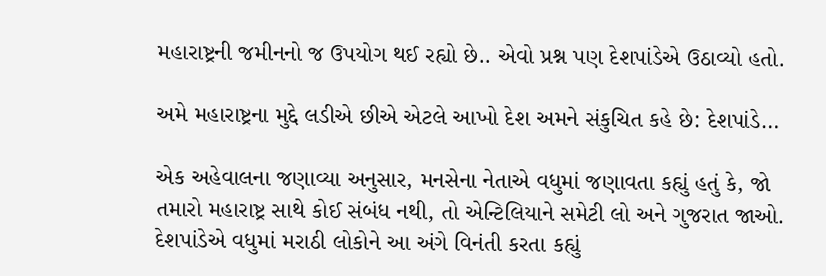મહારાષ્ટ્રની જમીનનો જ ઉપયોગ થઈ રહ્યો છે.. એવો પ્રશ્ન પણ દેશપાંડેએ ઉઠાવ્યો હતો.

અમે મહારાષ્ટ્રના મુદ્દે લડીએ છીએ એટલે આખો દેશ અમને સંકુચિત કહે છે: દેશપાંડે…

એક અહેવાલના જણાવ્યા અનુસાર, મનસેના નેતાએ વધુમાં જણાવતા કહ્યું હતું કે, જો તમારો મહારાષ્ટ્ર સાથે કોઈ સંબંધ નથી, તો એન્ટિલિયાને સમેટી લો અને ગુજરાત જાઓ. દેશપાંડેએ વધુમાં મરાઠી લોકોને આ અંગે વિનંતી કરતા કહ્યું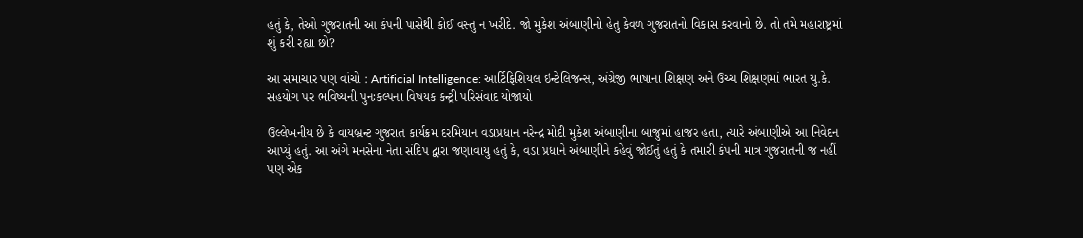હતું કે, તેઓ ગુજરાતની આ કંપની પાસેથી કોઈ વસ્તુ ન ખરીદે. જો મુકેશ અંબાણીનો હેતુ કેવળ ગુજરાતનો વિકાસ કરવાનો છે. તો તમે મહારાષ્ટ્રમાં શું કરી રહ્યા છો?

આ સમાચાર પણ વાંચો : Artificial Intelligence: આર્ટિફિશિયલ ઇન્ટેલિજન્સ, અંગ્રેજી ભાષાના શિક્ષણ અને ઉચ્ચ શિક્ષણમાં ભારત યુ.કે. સહયોગ પર ભવિષ્યની પુનઃકલ્પના વિષયક કન્ટ્રી પરિસંવાદ યોજાયો

ઉલ્લેખનીય છે કે વાયબ્રન્ટ ગુજરાત કાર્યક્રમ દરમિયાન વડાપ્રધાન નરેન્દ્ર મોદી મુકેશ અંબાણીના બાજુમાં હાજર હતા, ત્યારે અંબાણીએ આ નિવેદન આપ્યું હતું. આ અંગે મનસેના નેતા સંદિપ દ્વારા જણાવાયુ હતું કે, વડા પ્રધાને અંબાણીને કહેવું જોઈતું હતું કે તમારી કંપની માત્ર ગુજરાતની જ નહીં પણ એક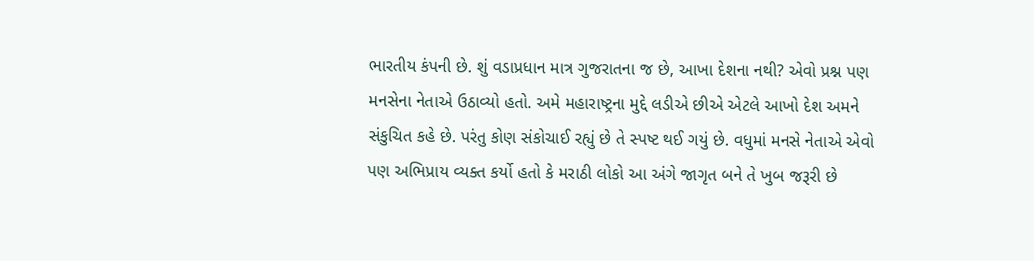ભારતીય કંપની છે. શું વડાપ્રધાન માત્ર ગુજરાતના જ છે, આખા દેશના નથી? એવો પ્રશ્ન પણ મનસેના નેતાએ ઉઠાવ્યો હતો. અમે મહારાષ્ટ્રના મુદ્દે લડીએ છીએ એટલે આખો દેશ અમને સંકુચિત કહે છે. પરંતુ કોણ સંકોચાઈ રહ્યું છે તે સ્પષ્ટ થઈ ગયું છે. વધુમાં મનસે નેતાએ એવો પણ અભિપ્રાય વ્યક્ત કર્યો હતો કે મરાઠી લોકો આ અંગે જાગૃત બને તે ખુબ જરૂરી છે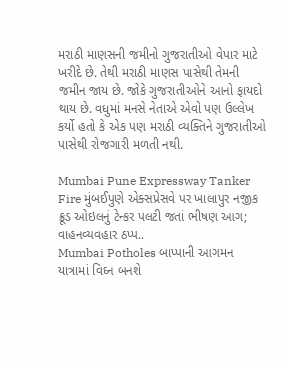મરાઠી માણસની જમીનો ગુજરાતીઓ વેપાર માટે ખરીદે છે. તેથી મરાઠી માણસ પાસેથી તેમની જમીન જાય છે. જોકે ગુજરાતીઓને આનો ફાયદો થાય છે. વધુમાં મનસે નેતાએ એવો પણ ઉલ્લેખ કર્યો હતો કે એક પણ મરાઠી વ્યક્તિને ગુજરાતીઓ પાસેથી રોજગારી મળતી નથી.

Mumbai Pune Expressway Tanker Fire મુંબઈપુણે એક્સપ્રેસવે પર ખાલાપુર નજીક ક્રૂડ ઓઇલનું ટેન્કર પલટી જતાં ભીષણ આગ; વાહનવ્યવહાર ઠપ્પ..
Mumbai Potholes બાપ્પાની આગમન યાત્રામાં વિઘ્ન બનશે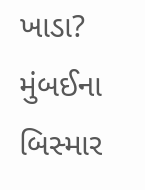ખાડા? મુંબઈના બિસ્માર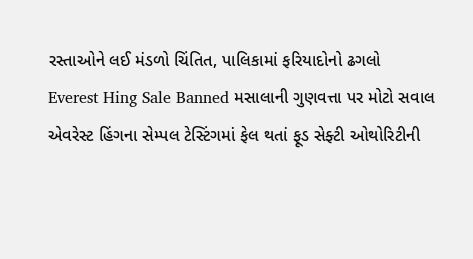રસ્તાઓને લઈ મંડળો ચિંતિત, પાલિકામાં ફરિયાદોનો ઢગલો
Everest Hing Sale Banned મસાલાની ગુણવત્તા પર મોટો સવાલ એવરેસ્ટ હિંગના સેમ્પલ ટેસ્ટિંગમાં ફેલ થતાં ફૂડ સેફ્ટી ઓથોરિટીની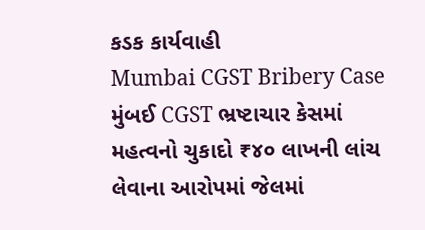કડક કાર્યવાહી
Mumbai CGST Bribery Case મુંબઈ CGST ભ્રષ્ટાચાર કેસમાં મહત્વનો ચુકાદો ₹૪૦ લાખની લાંચ લેવાના આરોપમાં જેલમાં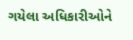ગયેલા અધિકારીઓને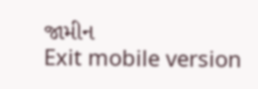જામીન
Exit mobile version